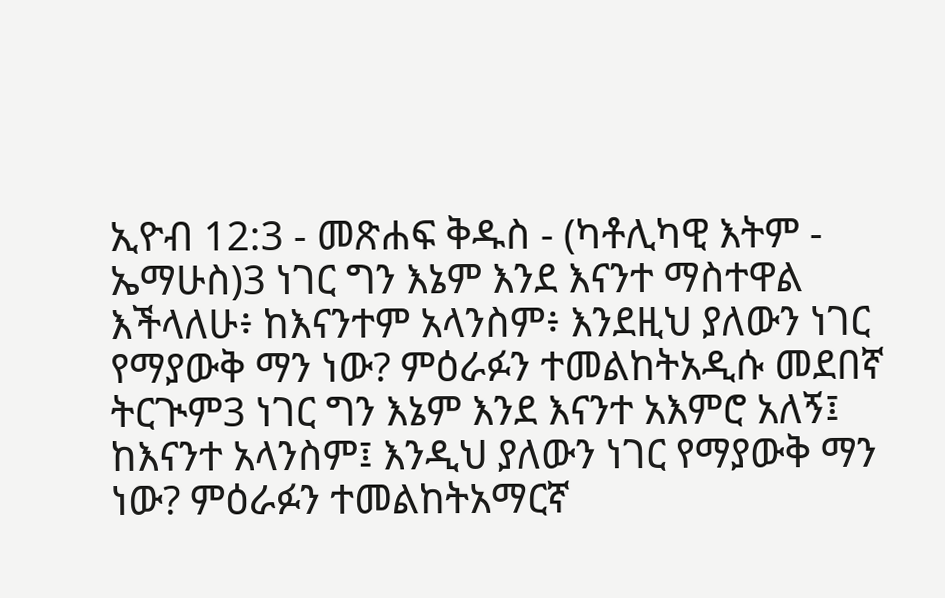ኢዮብ 12:3 - መጽሐፍ ቅዱስ - (ካቶሊካዊ እትም - ኤማሁስ)3 ነገር ግን እኔም እንደ እናንተ ማስተዋል እችላለሁ፥ ከእናንተም አላንስም፥ እንደዚህ ያለውን ነገር የማያውቅ ማን ነው? ምዕራፉን ተመልከትአዲሱ መደበኛ ትርጒም3 ነገር ግን እኔም እንደ እናንተ አእምሮ አለኝ፤ ከእናንተ አላንስም፤ እንዲህ ያለውን ነገር የማያውቅ ማን ነው? ምዕራፉን ተመልከትአማርኛ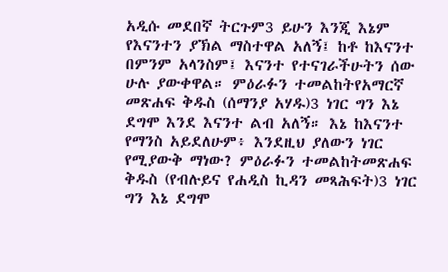አዲሱ መደበኛ ትርጉም3 ይሁን እንጂ እኔም የእናንተን ያኽል ማስተዋል አለኝ፤ ከቶ ከእናንተ በምንም አላንስም፤ እናንተ የተናገራችሁትን ሰው ሁሉ ያውቀዋል። ምዕራፉን ተመልከትየአማርኛ መጽሐፍ ቅዱስ (ሰማንያ አሃዱ)3 ነገር ግን እኔ ደግሞ እንደ እናንተ ልብ አለኝ። እኔ ከእናንተ የማንስ አይደለሁም፥ እንደዚህ ያለውን ነገር የሚያውቅ ማነው? ምዕራፉን ተመልከትመጽሐፍ ቅዱስ (የብሉይና የሐዲስ ኪዳን መጻሕፍት)3 ነገር ግን እኔ ደግሞ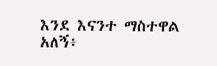እንደ እናንተ ማስተዋል አለኝ፥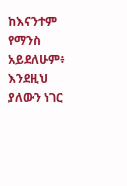ከእናንተም የማንስ አይደለሁም፥ እንደዚህ ያለውን ነገር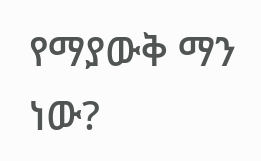የማያውቅ ማን ነው?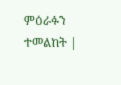ምዕራፉን ተመልከት |